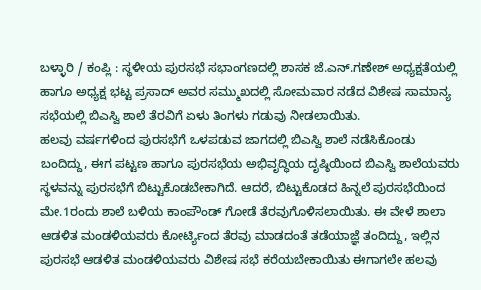ಬಳ್ಳಾರಿ / ಕಂಪ್ಲಿ : ಸ್ಥಳೀಯ ಪುರಸಭೆ ಸಭಾಂಗಣದಲ್ಲಿ ಶಾಸಕ ಜೆ.ಎನ್.ಗಣೇಶ್ ಅಧ್ಯಕ್ಷತೆಯಲ್ಲಿ ಹಾಗೂ ಅಧ್ಯಕ್ಷ ಭಟ್ಟ ಪ್ರಸಾದ್ ಅವರ ಸಮ್ಮುಖದಲ್ಲಿ ಸೋಮವಾರ ನಡೆದ ವಿಶೇಷ ಸಾಮಾನ್ಯ ಸಭೆಯಲ್ಲಿ ಬಿಎಸ್ವಿ ಶಾಲೆ ತೆರವಿಗೆ ಏಳು ತಿಂಗಳು ಗಡುವು ನೀಡಲಾಯಿತು.
ಹಲವು ವರ್ಷಗಳಿಂದ ಪುರಸಭೆಗೆ ಒಳಪಡುವ ಜಾಗದಲ್ಲಿ ಬಿಎಸ್ವಿ ಶಾಲೆ ನಡೆಸಿಕೊಂಡು ಬಂದಿದ್ದು, ಈಗ ಪಟ್ಟಣ ಹಾಗೂ ಪುರಸಭೆಯ ಅಭಿವೃದ್ಧಿಯ ದೃಷ್ಠಿಯಿಂದ ಬಿಎಸ್ವಿ ಶಾಲೆಯವರು ಸ್ಥಳವನ್ನು ಪುರಸಭೆಗೆ ಬಿಟ್ಟುಕೊಡಬೇಕಾಗಿದೆ. ಆದರೆ, ಬಿಟ್ಟುಕೊಡದ ಹಿನ್ನಲೆ ಪುರಸಭೆಯಿಂದ ಮೇ.1ರಂದು ಶಾಲೆ ಬಳಿಯ ಕಾಂಪೌಂಡ್ ಗೋಡೆ ತೆರವುಗೊಳಿಸಲಾಯಿತು. ಈ ವೇಳೆ ಶಾಲಾ ಆಡಳಿತ ಮಂಡಳಿಯವರು ಕೋರ್ಟ್ಯಿಂದ ತೆರವು ಮಾಡದಂತೆ ತಡೆಯಾಜ್ಞೆ ತಂದಿದ್ದು, ಇಲ್ಲಿನ ಪುರಸಭೆ ಆಡಳಿತ ಮಂಡಳಿಯವರು ವಿಶೇಷ ಸಭೆ ಕರೆಯಬೇಕಾಯಿತು ಈಗಾಗಲೇ ಹಲವು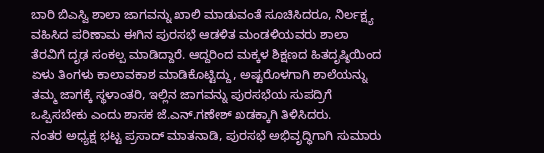ಬಾರಿ ಬಿಎಸ್ವಿ ಶಾಲಾ ಜಾಗವನ್ನು ಖಾಲಿ ಮಾಡುವಂತೆ ಸೂಚಿಸಿದರೂ, ನಿರ್ಲಕ್ಷ್ಯ ವಹಿಸಿದ ಪರಿಣಾಮ ಈಗಿನ ಪುರಸಭೆ ಆಡಳಿತ ಮಂಡಳಿಯವರು ಶಾಲಾ ತೆರವಿಗೆ ದೃಢ ಸಂಕಲ್ಪ ಮಾಡಿದ್ದಾರೆ. ಆದ್ದರಿಂದ ಮಕ್ಕಳ ಶಿಕ್ಷಣದ ಹಿತದೃಷ್ಠಿಯಿಂದ ಏಳು ತಿಂಗಳು ಕಾಲಾವಕಾಶ ಮಾಡಿಕೊಟ್ಟಿದ್ದು, ಅಷ್ಟರೊಳಗಾಗಿ ಶಾಲೆಯನ್ನು ತಮ್ಮ ಜಾಗಕ್ಕೆ ಸ್ಥಳಾಂತರಿ, ಇಲ್ಲಿನ ಜಾಗವನ್ನು ಪುರಸಭೆಯ ಸುಪದ್ರಿಗೆ ಒಪ್ಪಿಸಬೇಕು ಎಂದು ಶಾಸಕ ಜೆ.ಎನ್.ಗಣೇಶ್ ಖಡಕ್ಕಾಗಿ ತಿಳಿಸಿದರು.
ನಂತರ ಅಧ್ಯಕ್ಷ ಭಟ್ಟ ಪ್ರಸಾದ್ ಮಾತನಾಡಿ, ಪುರಸಭೆ ಅಭಿವೃದ್ಧಿಗಾಗಿ ಸುಮಾರು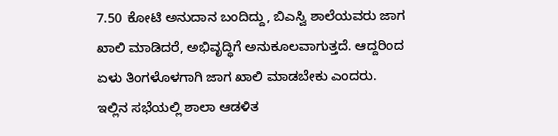7.50 ಕೋಟಿ ಅನುದಾನ ಬಂದಿದ್ದು, ಬಿಎಸ್ವಿ ಶಾಲೆಯವರು ಜಾಗ ಖಾಲಿ ಮಾಡಿದರೆ, ಅಭಿವೃದ್ಧಿಗೆ ಅನುಕೂಲವಾಗುತ್ತದೆ. ಆದ್ದರಿಂದ ಏಳು ತಿಂಗಳೊಳಗಾಗಿ ಜಾಗ ಖಾಲಿ ಮಾಡಬೇಕು ಎಂದರು.
ಇಲ್ಲಿನ ಸಭೆಯಲ್ಲಿ ಶಾಲಾ ಆಡಳಿತ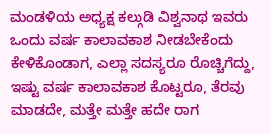ಮಂಡಳಿಯ ಅಧ್ಯಕ್ಷ ಕಲ್ಗುಡಿ ವಿಶ್ವನಾಥ ಇವರು ಒಂದು ವರ್ಷ ಕಾಲಾವಕಾಶ ನೀಡಬೇಕೆಂದು ಕೇಳಿಕೊಂಡಾಗ, ಎಲ್ಲಾ ಸದಸ್ಯರೂ ರೊಚ್ಚಿಗೆದ್ದು, ಇಷ್ಟು ವರ್ಷ ಕಾಲಾವಕಾಶ ಕೊಟ್ಟರೂ, ತೆರವು ಮಾಡದೇ, ಮತ್ತೇ ಮತ್ತೇ ಹದೇ ರಾಗ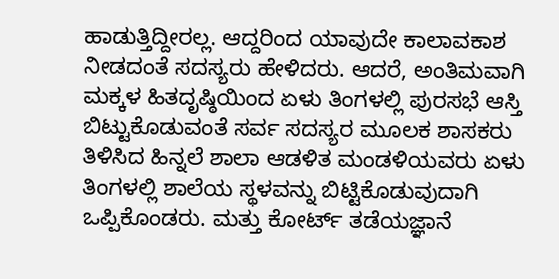ಹಾಡುತ್ತಿದ್ದೀರಲ್ಲ. ಆದ್ದರಿಂದ ಯಾವುದೇ ಕಾಲಾವಕಾಶ ನೀಡದಂತೆ ಸದಸ್ಯರು ಹೇಳಿದರು. ಆದರೆ, ಅಂತಿಮವಾಗಿ ಮಕ್ಕಳ ಹಿತದೃಷ್ಠಿಯಿಂದ ಏಳು ತಿಂಗಳಲ್ಲಿ ಪುರಸಭೆ ಆಸ್ತಿ ಬಿಟ್ಟುಕೊಡುವಂತೆ ಸರ್ವ ಸದಸ್ಯರ ಮೂಲಕ ಶಾಸಕರು ತಿಳಿಸಿದ ಹಿನ್ನಲೆ ಶಾಲಾ ಆಡಳಿತ ಮಂಡಳಿಯವರು ಏಳು ತಿಂಗಳಲ್ಲಿ ಶಾಲೆಯ ಸ್ಥಳವನ್ನು ಬಿಟ್ಟಿಕೊಡುವುದಾಗಿ ಒಪ್ಪಿಕೊಂಡರು. ಮತ್ತು ಕೋರ್ಟ್ ತಡೆಯಜ್ಞಾನೆ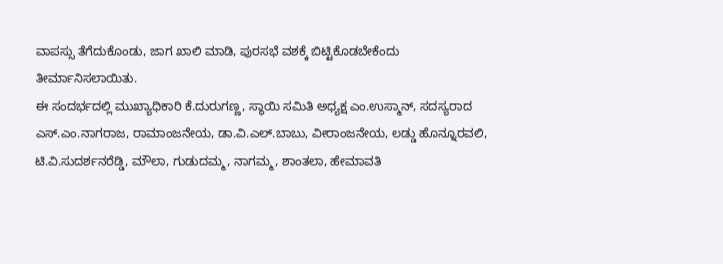ವಾಪಸ್ಸು ತೆಗೆದುಕೊಂಡು, ಜಾಗ ಖಾಲಿ ಮಾಡಿ, ಪುರಸಭೆ ವಶಕ್ಕೆ ಬಿಟ್ಟಿಕೊಡಬೇಕೆಂದು ತೀರ್ಮಾನಿಸಲಾಯಿತು.
ಈ ಸಂದರ್ಭದಲ್ಲಿ ಮುಖ್ಯಾಧಿಕಾರಿ ಕೆ.ದುರುಗಣ್ಣ, ಸ್ಥಾಯಿ ಸಮಿತಿ ಅಧ್ಯಕ್ಷ ಎಂ.ಉಸ್ಮಾನ್, ಸದಸ್ಯರಾದ ಎಸ್.ಎಂ.ನಾಗರಾಜ, ರಾಮಾಂಜನೇಯ, ಡಾ.ವಿ.ಎಲ್.ಬಾಬು, ವೀರಾಂಜನೇಯ, ಲಡ್ಡು ಹೊನ್ನೂರವಲಿ, ಟಿ.ವಿ.ಸುದರ್ಶನರೆಡ್ಡಿ, ಮೌಲಾ, ಗುಡುದಮ್ಮ, ನಾಗಮ್ಮ, ಶಾಂತಲಾ, ಹೇಮಾವತಿ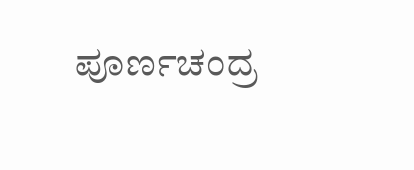ಪೂರ್ಣಚಂದ್ರ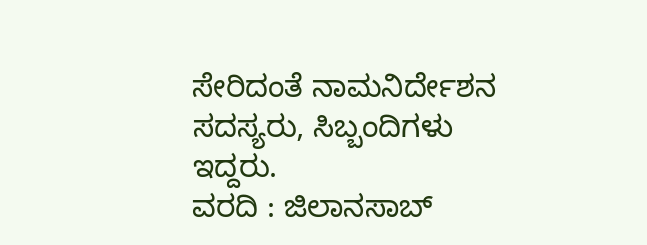ಸೇರಿದಂತೆ ನಾಮನಿರ್ದೇಶನ ಸದಸ್ಯರು, ಸಿಬ್ಬಂದಿಗಳು ಇದ್ದರು.
ವರದಿ : ಜಿಲಾನಸಾಬ್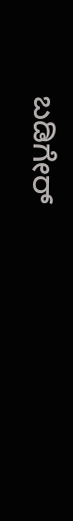ಬಡಿಗೇರ್